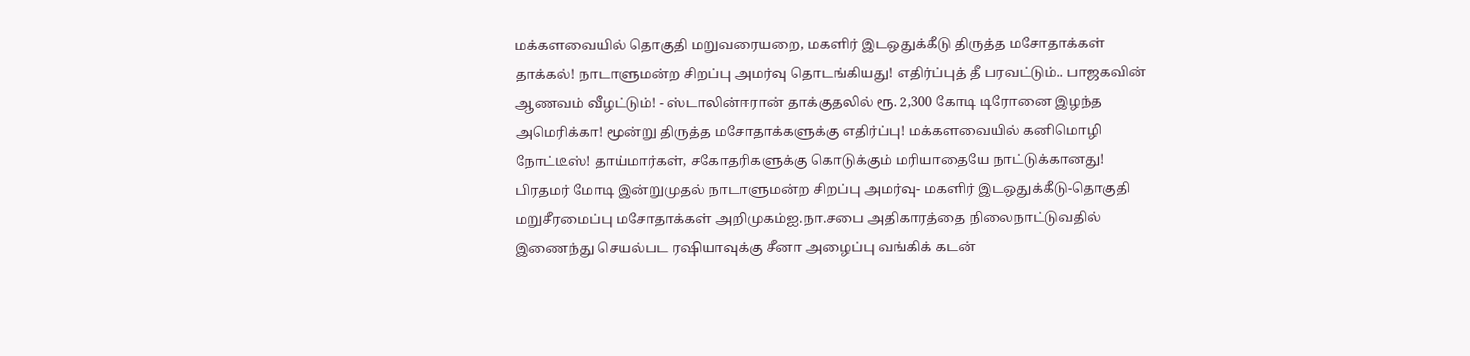மக்களவையில் தொகுதி மறுவரையறை, மகளிர் இடஒதுக்கீடு திருத்த மசோதாக்கள் தாக்கல்! நாடாளுமன்ற சிறப்பு அமர்வு தொடங்கியது! எதிர்ப்புத் தீ பரவட்டும்.. பாஜகவின் ஆணவம் வீழட்டும்! - ஸ்டாலின்ஈரான் தாக்குதலில் ரூ. 2,300 கோடி டிரோனை இழந்த அமெரிக்கா! மூன்று திருத்த மசோதாக்களுக்கு எதிர்ப்பு! மக்களவையில் கனிமொழி நோட்டீஸ்! தாய்மார்கள், சகோதரிகளுக்கு கொடுக்கும் மரியாதையே நாட்டுக்கானது! பிரதமர் மோடி இன்றுமுதல் நாடாளுமன்ற சிறப்பு அமர்வு- மகளிர் இடஒதுக்கீடு-தொகுதி மறுசீரமைப்பு மசோதாக்கள் அறிமுகம்ஐ.நா.சபை அதிகாரத்தை நிலைநாட்டுவதில் இணைந்து செயல்பட ரஷியாவுக்கு சீனா அழைப்பு வங்கிக் கடன்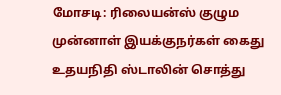மோசடி: ரிலையன்ஸ் குழும முன்னாள் இயக்குநர்கள் கைது உதயநிதி ஸ்டாலின் சொத்து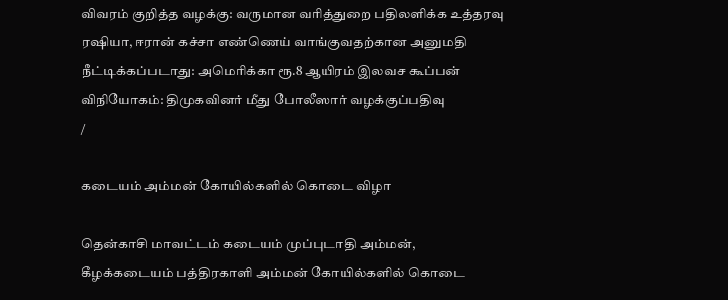விவரம் குறித்த வழக்கு: வருமான வரித்துறை பதிலளிக்க உத்தரவு ரஷியா, ஈரான் கச்சா எண்ணெய் வாங்குவதற்கான அனுமதி நீட்டிக்கப்படாது: அமெரிக்கா ரூ.8 ஆயிரம் இலவச கூப்பன் விநியோகம்: திமுகவினர் மீது போலீஸார் வழக்குப்பதிவு
/

கடையம் அம்மன் கோயில்களில் கொடை விழா

தென்காசி மாவட்டம் கடையம் முப்புடாதி அம்மன், கீழக்கடையம் பத்திரகாளி அம்மன் கோயில்களில் கொடை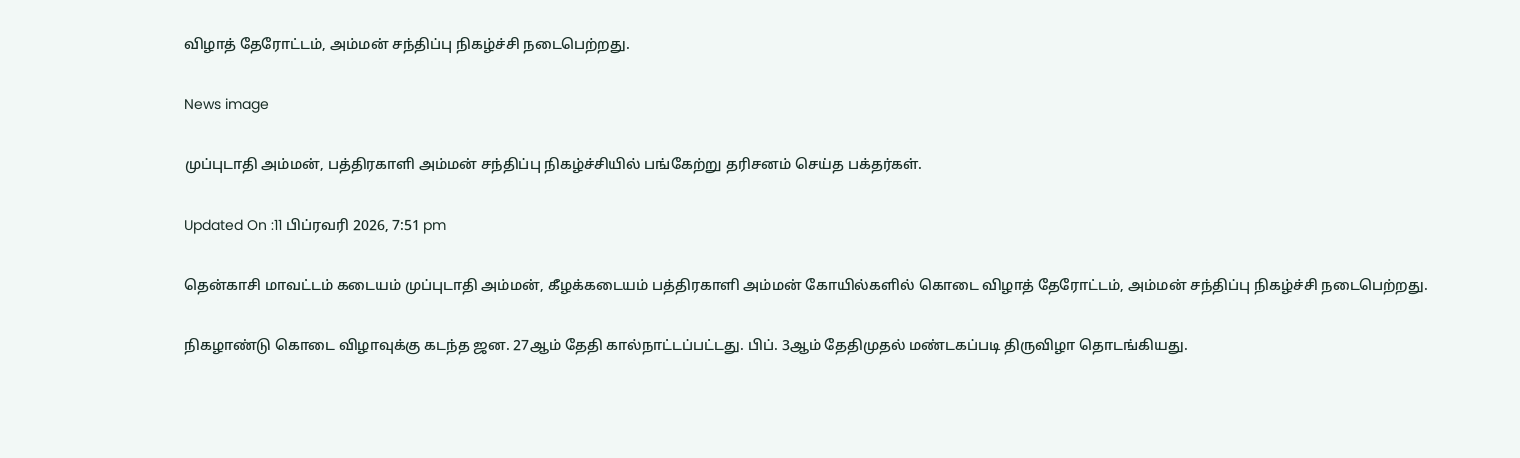விழாத் தேரோட்டம், அம்மன் சந்திப்பு நிகழ்ச்சி நடைபெற்றது.

News image

முப்புடாதி அம்மன், பத்திரகாளி அம்மன் சந்திப்பு நிகழ்ச்சியில் பங்கேற்று தரிசனம் செய்த பக்தர்கள்.

Updated On :11 பிப்ரவரி 2026, 7:51 pm

தென்காசி மாவட்டம் கடையம் முப்புடாதி அம்மன், கீழக்கடையம் பத்திரகாளி அம்மன் கோயில்களில் கொடை விழாத் தேரோட்டம், அம்மன் சந்திப்பு நிகழ்ச்சி நடைபெற்றது.

நிகழாண்டு கொடை விழாவுக்கு கடந்த ஜன. 27ஆம் தேதி கால்நாட்டப்பட்டது. பிப். 3ஆம் தேதிமுதல் மண்டகப்படி திருவிழா தொடங்கியது.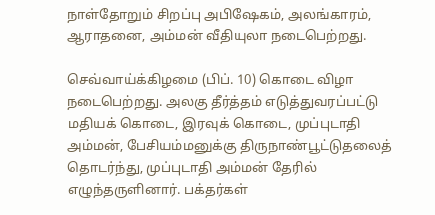நாள்தோறும் சிறப்பு அபிஷேகம், அலங்காரம், ஆராதனை, அம்மன் வீதியுலா நடைபெற்றது.

செவ்வாய்க்கிழமை (பிப். 10) கொடை விழா நடைபெற்றது. அலகு தீர்த்தம் எடுத்துவரப்பட்டு மதியக் கொடை, இரவுக் கொடை, முப்புடாதி அம்மன், பேசியம்மனுக்கு திருநாண்பூட்டுதலைத் தொடர்ந்து, முப்புடாதி அம்மன் தேரில் எழுந்தருளினார். பக்தர்கள்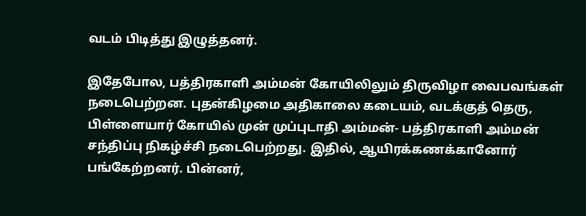வடம் பிடித்து இழுத்தனர்.

இதேபோல, பத்திரகாளி அம்மன் கோயிலிலும் திருவிழா வைபவங்கள் நடைபெற்றன. புதன்கிழமை அதிகாலை கடையம், வடக்குத் தெரு, பிள்ளையார் கோயில் முன் முப்புடாதி அம்மன்- பத்திரகாளி அம்மன் சந்திப்பு நிகழ்ச்சி நடைபெற்றது. இதில், ஆயிரக்கணக்கானோர் பங்கேற்றனர். பின்னர்,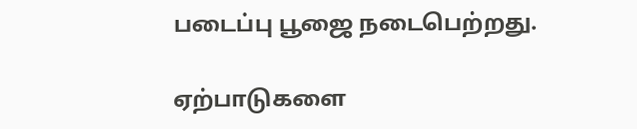படைப்பு பூஜை நடைபெற்றது.

ஏற்பாடுகளை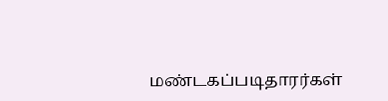மண்டகப்படிதாரர்கள்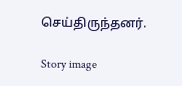செய்திருந்தனர்.

Story image